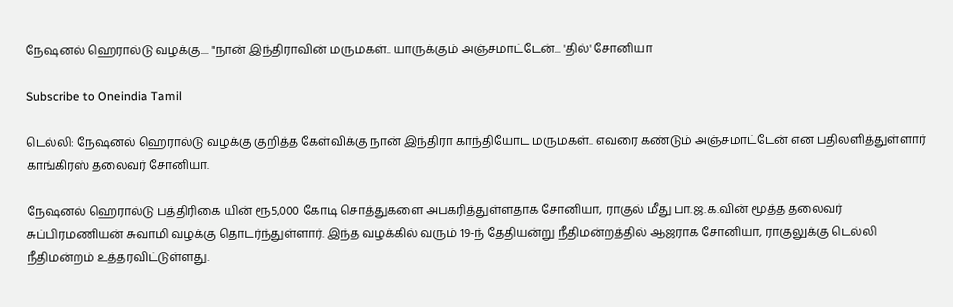நேஷனல் ஹெரால்டு வழக்கு.... "நான் இந்திராவின் மருமகள்.. யாருக்கும் அஞ்சமாட்டேன்... 'தில்' சோனியா

Subscribe to Oneindia Tamil

டெல்லி: நேஷனல் ஹெரால்டு வழக்கு குறித்த கேள்விக்கு நான் இந்திரா காந்தியோட மருமகள்.. எவரை கண்டும் அஞ்சமாட்டேன் என பதிலளித்துள்ளார் காங்கிரஸ் தலைவர் சோனியா.

நேஷனல் ஹெரால்டு பத்திரிகை யின் ரூ5,000 கோடி சொத்துகளை அபகரித்துள்ளதாக சோனியா, ராகுல் மீது பா.ஜ.க.வின் மூத்த தலைவர் சுப்பிரமணியன் சுவாமி வழக்கு தொடர்ந்துள்ளார். இந்த வழக்கில் வரும் 19-ந் தேதியன்று நீதிமன்றத்தில் ஆஜராக சோனியா, ராகுலுக்கு டெல்லி நீதிமன்றம் உத்தரவிட்டுள்ளது.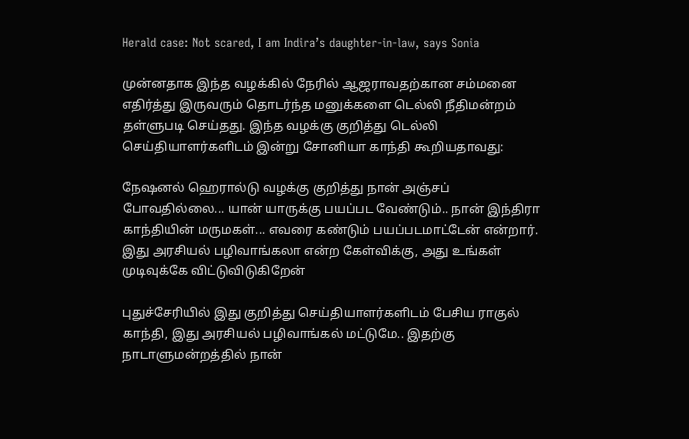Herald case: Not scared, I am Indira’s daughter-in-law, says Sonia

முன்னதாக இந்த வழக்கில் நேரில் ஆஜராவதற்கான சம்மனை எதிர்த்து இருவரும் தொடர்ந்த மனுக்களை டெல்லி நீதிமன்றம் தள்ளுபடி செய்தது. இந்த வழக்கு குறித்து டெல்லி செய்தியாளர்களிடம் இன்று சோனியா காந்தி கூறியதாவது:

நேஷனல் ஹெரால்டு வழக்கு குறித்து நான் அஞ்சப் போவதில்லை... யான் யாருக்கு பயப்பட வேண்டும்.. நான் இந்திரா காந்தியின் மருமகள்... எவரை கண்டும் பயப்படமாட்டேன் என்றார். இது அரசியல் பழிவாங்கலா என்ற கேள்விக்கு, அது உங்கள் முடிவுக்கே விட்டுவிடுகிறேன்

புதுச்சேரியில் இது குறித்து செய்தியாளர்களிடம் பேசிய ராகுல் காந்தி, இது அரசியல் பழிவாங்கல் மட்டுமே.. இதற்கு நாடாளுமன்றத்தில் நான்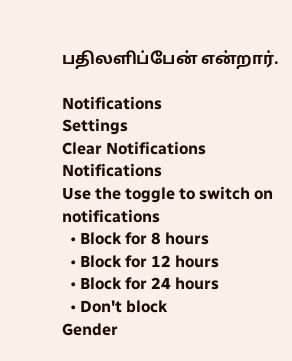பதிலளிப்பேன் என்றார்.

Notifications
Settings
Clear Notifications
Notifications
Use the toggle to switch on notifications
  • Block for 8 hours
  • Block for 12 hours
  • Block for 24 hours
  • Don't block
Gender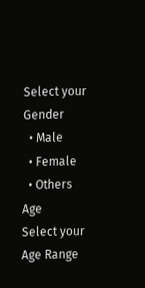Select your Gender
  • Male
  • Female
  • Others
Age
Select your Age Range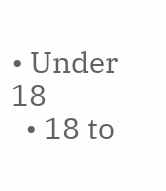• Under 18
  • 18 to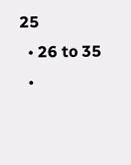25
  • 26 to 35
  •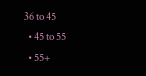36 to 45
  • 45 to 55
  • 55+